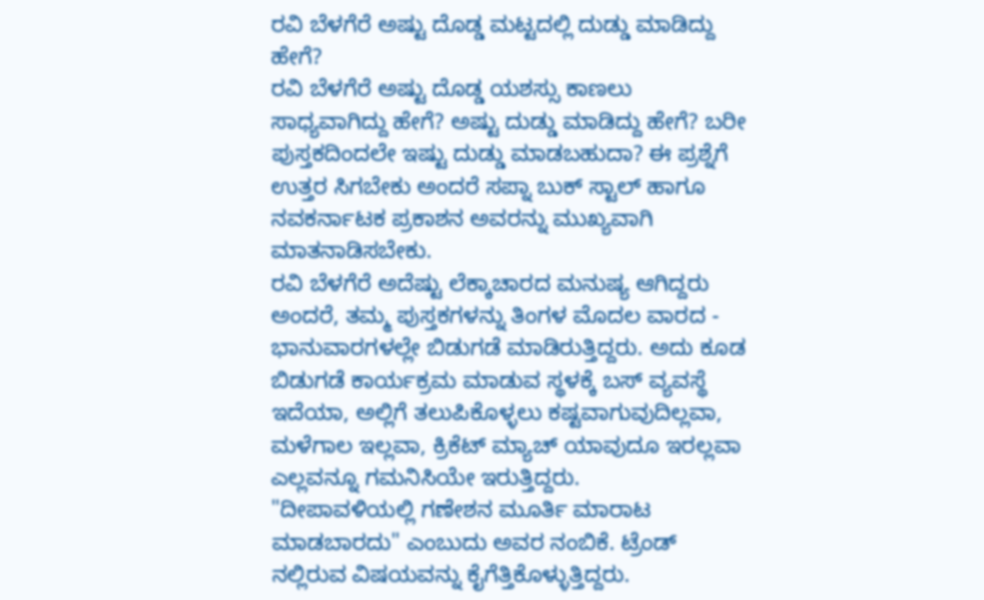ರವಿ ಬೆಳಗೆರೆ ಅಷ್ಟು ದೊಡ್ಡ ಮಟ್ಟದಲ್ಲಿ ದುಡ್ಡು ಮಾಡಿದ್ದು ಹೇಗೆ?
ರವಿ ಬೆಳಗೆರೆ ಅಷ್ಟು ದೊಡ್ಡ ಯಶಸ್ಸು ಕಾಣಲು ಸಾಧ್ಯವಾಗಿದ್ದು ಹೇಗೆ? ಅಷ್ಟು ದುಡ್ಡು ಮಾಡಿದ್ದು ಹೇಗೆ? ಬರೀ ಪುಸ್ತಕದಿಂದಲೇ ಇಷ್ಟು ದುಡ್ಡು ಮಾಡಬಹುದಾ? ಈ ಪ್ರಶ್ನೆಗೆ ಉತ್ತರ ಸಿಗಬೇಕು ಅಂದರೆ ಸಪ್ನಾ ಬುಕ್ ಸ್ಟಾಲ್ ಹಾಗೂ ನವಕರ್ನಾಟಕ ಪ್ರಕಾಶನ ಅವರನ್ನು ಮುಖ್ಯವಾಗಿ ಮಾತನಾಡಿಸಬೇಕು.
ರವಿ ಬೆಳಗೆರೆ ಅದೆಷ್ಟು ಲೆಕ್ಕಾಚಾರದ ಮನುಷ್ಯ ಆಗಿದ್ದರು ಅಂದರೆ, ತಮ್ಮ ಪುಸ್ತಕಗಳನ್ನು ತಿಂಗಳ ಮೊದಲ ವಾರದ - ಭಾನುವಾರಗಳಲ್ಲೇ ಬಿಡುಗಡೆ ಮಾಡಿರುತ್ತಿದ್ದರು. ಅದು ಕೂಡ ಬಿಡುಗಡೆ ಕಾರ್ಯಕ್ರಮ ಮಾಡುವ ಸ್ಥಳಕ್ಕೆ ಬಸ್ ವ್ಯವಸ್ಥೆ ಇದೆಯಾ, ಅಲ್ಲಿಗೆ ತಲುಪಿಕೊಳ್ಳಲು ಕಷ್ಟವಾಗುವುದಿಲ್ಲವಾ, ಮಳೆಗಾಲ ಇಲ್ಲವಾ, ಕ್ರಿಕೆಟ್ ಮ್ಯಾಚ್ ಯಾವುದೂ ಇರಲ್ಲವಾ ಎಲ್ಲವನ್ನೂ ಗಮನಿಸಿಯೇ ಇರುತ್ತಿದ್ದರು.
"ದೀಪಾವಳಿಯಲ್ಲಿ ಗಣೇಶನ ಮೂರ್ತಿ ಮಾರಾಟ ಮಾಡಬಾರದು" ಎಂಬುದು ಅವರ ನಂಬಿಕೆ. ಟ್ರೆಂಡ್ ನಲ್ಲಿರುವ ವಿಷಯವನ್ನು ಕೈಗೆತ್ತಿಕೊಳ್ಳುತ್ತಿದ್ದರು.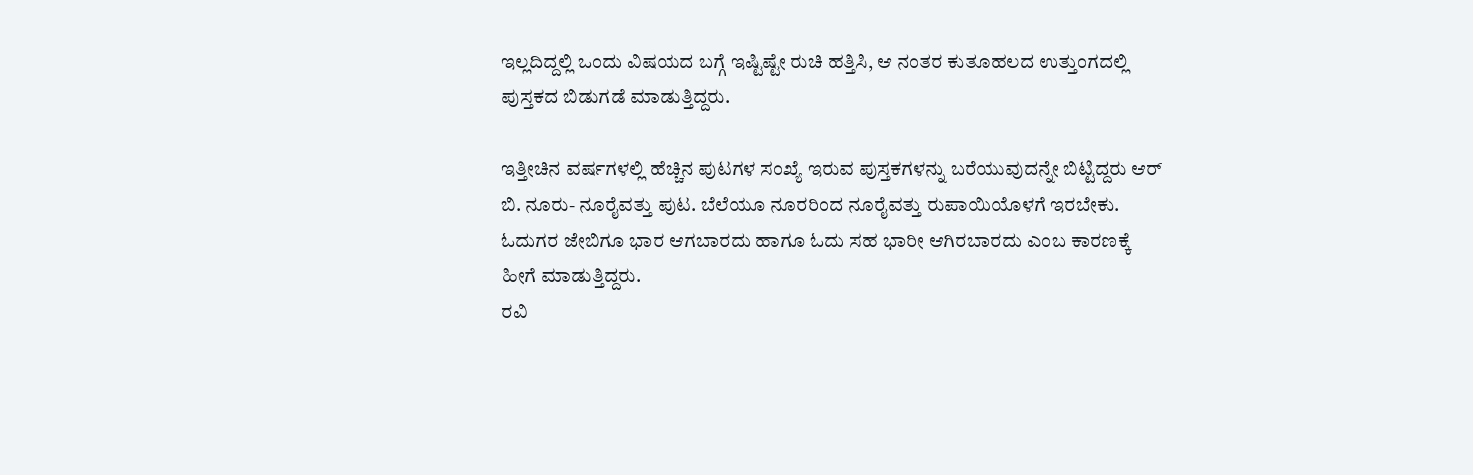ಇಲ್ಲದಿದ್ದಲ್ಲಿ ಒಂದು ವಿಷಯದ ಬಗ್ಗೆ ಇಷ್ಟಿಷ್ಟೇ ರುಚಿ ಹತ್ತಿಸಿ, ಆ ನಂತರ ಕುತೂಹಲದ ಉತ್ತುಂಗದಲ್ಲಿ ಪುಸ್ತಕದ ಬಿಡುಗಡೆ ಮಾಡುತ್ತಿದ್ದರು.

ಇತ್ತೀಚಿನ ವರ್ಷಗಳಲ್ಲಿ ಹೆಚ್ಚಿನ ಪುಟಗಳ ಸಂಖ್ಯೆ ಇರುವ ಪುಸ್ತಕಗಳನ್ನು ಬರೆಯುವುದನ್ನೇ ಬಿಟ್ಟಿದ್ದರು ಆರ್ ಬಿ. ನೂರು- ನೂರೈವತ್ತು ಪುಟ. ಬೆಲೆಯೂ ನೂರರಿಂದ ನೂರೈವತ್ತು ರುಪಾಯಿಯೊಳಗೆ ಇರಬೇಕು. ಓದುಗರ ಜೇಬಿಗೂ ಭಾರ ಆಗಬಾರದು ಹಾಗೂ ಓದು ಸಹ ಭಾರೀ ಆಗಿರಬಾರದು ಎಂಬ ಕಾರಣಕ್ಕೆ ಹೀಗೆ ಮಾಡುತ್ತಿದ್ದರು.
ರವಿ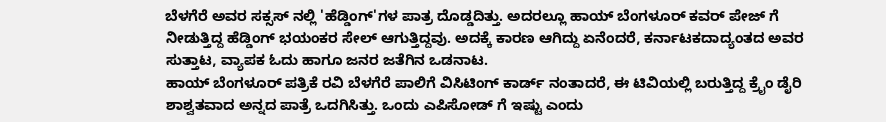ಬೆಳಗೆರೆ ಅವರ ಸಕ್ಸಸ್ ನಲ್ಲಿ 'ಹೆಡ್ಡಿಂಗ್'ಗಳ ಪಾತ್ರ ದೊಡ್ಡದಿತ್ತು. ಅದರಲ್ಲೂ ಹಾಯ್ ಬೆಂಗಳೂರ್ ಕವರ್ ಪೇಜ್ ಗೆ ನೀಡುತ್ತಿದ್ದ ಹೆಡ್ಡಿಂಗ್ ಭಯಂಕರ ಸೇಲ್ ಆಗುತ್ತಿದ್ದವು. ಅದಕ್ಕೆ ಕಾರಣ ಆಗಿದ್ದು ಏನೆಂದರೆ, ಕರ್ನಾಟಕದಾದ್ಯಂತದ ಅವರ ಸುತ್ತಾಟ, ವ್ಯಾಪಕ ಓದು ಹಾಗೂ ಜನರ ಜತೆಗಿನ ಒಡನಾಟ.
ಹಾಯ್ ಬೆಂಗಳೂರ್ ಪತ್ರಿಕೆ ರವಿ ಬೆಳಗೆರೆ ಪಾಲಿಗೆ ವಿಸಿಟಿಂಗ್ ಕಾರ್ಡ್ ನಂತಾದರೆ, ಈ ಟಿವಿಯಲ್ಲಿ ಬರುತ್ತಿದ್ದ ಕ್ರೈಂ ಡೈರಿ ಶಾಶ್ವತವಾದ ಅನ್ನದ ಪಾತ್ರೆ ಒದಗಿಸಿತ್ತು. ಒಂದು ಎಪಿಸೋಡ್ ಗೆ ಇಷ್ಟು ಎಂದು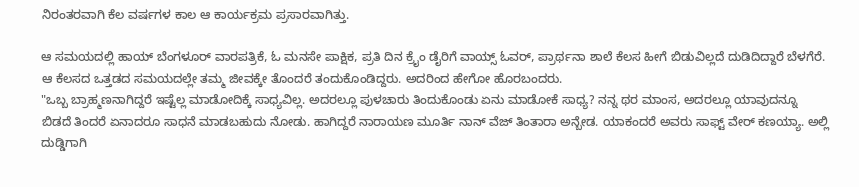ನಿರಂತರವಾಗಿ ಕೆಲ ವರ್ಷಗಳ ಕಾಲ ಆ ಕಾರ್ಯಕ್ರಮ ಪ್ರಸಾರವಾಗಿತ್ತು.

ಆ ಸಮಯದಲ್ಲಿ ಹಾಯ್ ಬೆಂಗಳೂರ್ ವಾರಪತ್ರಿಕೆ, ಓ ಮನಸೇ ಪಾಕ್ಷಿಕ, ಪ್ರತಿ ದಿನ ಕ್ರೈಂ ಡೈರಿಗೆ ವಾಯ್ಸ್ ಓವರ್, ಪ್ರಾರ್ಥನಾ ಶಾಲೆ ಕೆಲಸ ಹೀಗೆ ಬಿಡುವಿಲ್ಲದೆ ದುಡಿದಿದ್ದಾರೆ ಬೆಳಗೆರೆ. ಆ ಕೆಲಸದ ಒತ್ತಡದ ಸಮಯದಲ್ಲೇ ತಮ್ಮ ಜೀವಕ್ಕೇ ತೊಂದರೆ ತಂದುಕೊಂಡಿದ್ದರು. ಅದರಿಂದ ಹೇಗೋ ಹೊರಬಂದರು.
"ಒಬ್ಬ ಬ್ರಾಹ್ಮಣನಾಗಿದ್ದರೆ ಇಷ್ಟೆಲ್ಲ ಮಾಡೋದಿಕ್ಕೆ ಸಾಧ್ಯವಿಲ್ಲ. ಅದರಲ್ಲೂ ಪುಳಚಾರು ತಿಂದುಕೊಂಡು ಏನು ಮಾಡೋಕೆ ಸಾಧ್ಯ? ನನ್ನ ಥರ ಮಾಂಸ, ಅದರಲ್ಲೂ ಯಾವುದನ್ನೂ ಬಿಡದೆ ತಿಂದರೆ ಏನಾದರೂ ಸಾಧನೆ ಮಾಡಬಹುದು ನೋಡು. ಹಾಗಿದ್ದರೆ ನಾರಾಯಣ ಮೂರ್ತಿ ನಾನ್ ವೆಜ್ ತಿಂತಾರಾ ಅನ್ಬೇಡ. ಯಾಕಂದರೆ ಅವರು ಸಾಫ್ಟ್ ವೇರ್ ಕಣಯ್ಯಾ. ಅಲ್ಲಿ ದುಡ್ಡಿಗಾಗಿ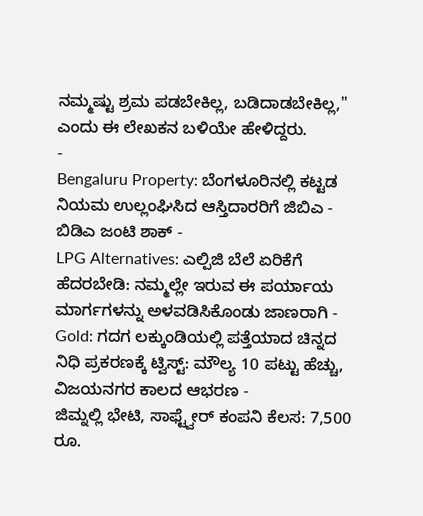ನಮ್ಮಷ್ಟು ಶ್ರಮ ಪಡಬೇಕಿಲ್ಲ, ಬಡಿದಾಡಬೇಕಿಲ್ಲ," ಎಂದು ಈ ಲೇಖಕನ ಬಳಿಯೇ ಹೇಳಿದ್ದರು.
-
Bengaluru Property: ಬೆಂಗಳೂರಿನಲ್ಲಿ ಕಟ್ಟಡ ನಿಯಮ ಉಲ್ಲಂಘಿಸಿದ ಆಸ್ತಿದಾರರಿಗೆ ಜಿಬಿಎ - ಬಿಡಿಎ ಜಂಟಿ ಶಾಕ್ -
LPG Alternatives: ಎಲ್ಪಿಜಿ ಬೆಲೆ ಏರಿಕೆಗೆ ಹೆದರಬೇಡಿ: ನಮ್ಮಲ್ಲೇ ಇರುವ ಈ ಪರ್ಯಾಯ ಮಾರ್ಗಗಳನ್ನು ಅಳವಡಿಸಿಕೊಂಡು ಜಾಣರಾಗಿ -
Gold: ಗದಗ ಲಕ್ಕುಂಡಿಯಲ್ಲಿ ಪತ್ತೆಯಾದ ಚಿನ್ನದ ನಿಧಿ ಪ್ರಕರಣಕ್ಕೆ ಟ್ವಿಸ್ಟ್: ಮೌಲ್ಯ 10 ಪಟ್ಟು ಹೆಚ್ಚು, ವಿಜಯನಗರ ಕಾಲದ ಆಭರಣ -
ಜಿಮ್ನಲ್ಲಿ ಭೇಟಿ, ಸಾಫ್ಟ್ವೇರ್ ಕಂಪನಿ ಕೆಲಸ: 7,500 ರೂ.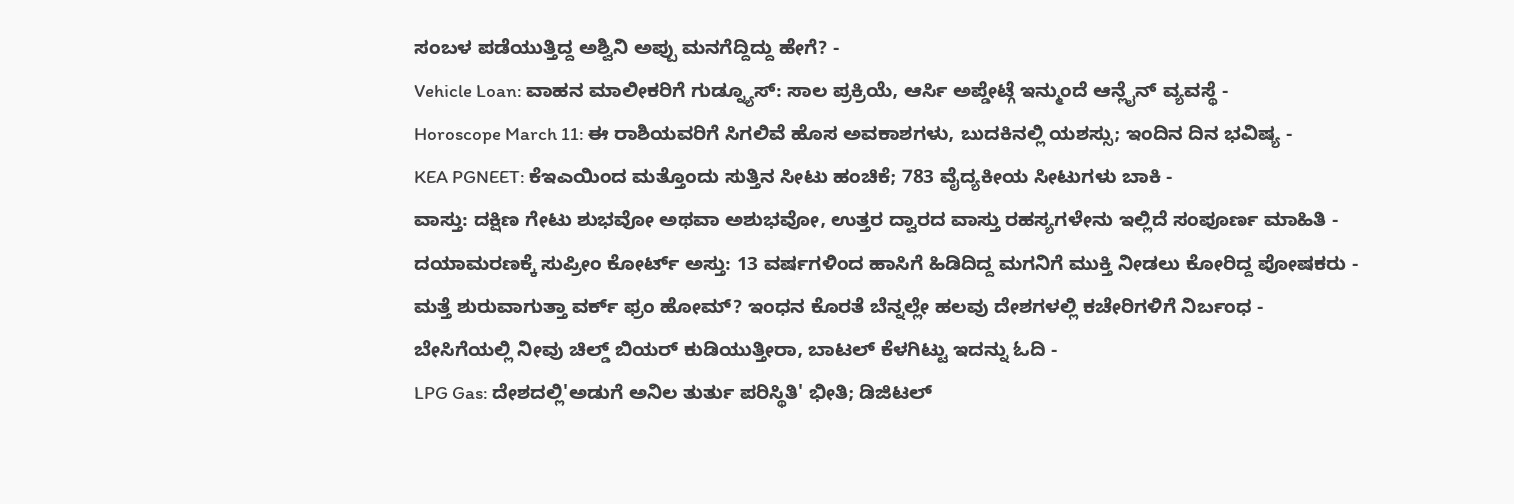ಸಂಬಳ ಪಡೆಯುತ್ತಿದ್ದ ಅಶ್ವಿನಿ ಅಪ್ಪು ಮನಗೆದ್ದಿದ್ದು ಹೇಗೆ? -
Vehicle Loan: ವಾಹನ ಮಾಲೀಕರಿಗೆ ಗುಡ್ನ್ಯೂಸ್: ಸಾಲ ಪ್ರಕ್ರಿಯೆ, ಆರ್ಸಿ ಅಪ್ಡೇಟ್ಗೆ ಇನ್ಮುಂದೆ ಆನ್ಲೈನ್ ವ್ಯವಸ್ಥೆ -
Horoscope March 11: ಈ ರಾಶಿಯವರಿಗೆ ಸಿಗಲಿವೆ ಹೊಸ ಅವಕಾಶಗಳು, ಬುದಕಿನಲ್ಲಿ ಯಶಸ್ಸು; ಇಂದಿನ ದಿನ ಭವಿಷ್ಯ -
KEA PGNEET: ಕೆಇಎಯಿಂದ ಮತ್ತೊಂದು ಸುತ್ತಿನ ಸೀಟು ಹಂಚಿಕೆ; 783 ವೈದ್ಯಕೀಯ ಸೀಟುಗಳು ಬಾಕಿ -
ವಾಸ್ತು: ದಕ್ಷಿಣ ಗೇಟು ಶುಭವೋ ಅಥವಾ ಅಶುಭವೋ, ಉತ್ತರ ದ್ವಾರದ ವಾಸ್ತು ರಹಸ್ಯಗಳೇನು ಇಲ್ಲಿದೆ ಸಂಪೂರ್ಣ ಮಾಹಿತಿ -
ದಯಾಮರಣಕ್ಕೆ ಸುಪ್ರೀಂ ಕೋರ್ಟ್ ಅಸ್ತು: 13 ವರ್ಷಗಳಿಂದ ಹಾಸಿಗೆ ಹಿಡಿದಿದ್ದ ಮಗನಿಗೆ ಮುಕ್ತಿ ನೀಡಲು ಕೋರಿದ್ದ ಪೋಷಕರು -
ಮತ್ತೆ ಶುರುವಾಗುತ್ತಾ ವರ್ಕ್ ಫ್ರಂ ಹೋಮ್? ಇಂಧನ ಕೊರತೆ ಬೆನ್ನಲ್ಲೇ ಹಲವು ದೇಶಗಳಲ್ಲಿ ಕಚೇರಿಗಳಿಗೆ ನಿರ್ಬಂಧ -
ಬೇಸಿಗೆಯಲ್ಲಿ ನೀವು ಚಿಲ್ಡ್ ಬಿಯರ್ ಕುಡಿಯುತ್ತೀರಾ, ಬಾಟಲ್ ಕೆಳಗಿಟ್ಟು ಇದನ್ನು ಓದಿ -
LPG Gas: ದೇಶದಲ್ಲಿ'ಅಡುಗೆ ಅನಿಲ ತುರ್ತು ಪರಿಸ್ಥಿತಿ' ಭೀತಿ; ಡಿಜಿಟಲ್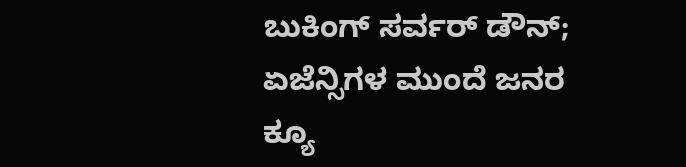ಬುಕಿಂಗ್ ಸರ್ವರ್ ಡೌನ್; ಏಜೆನ್ಸಿಗಳ ಮುಂದೆ ಜನರ ಕ್ಯೂ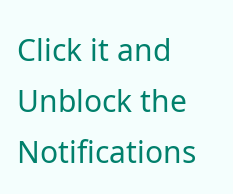Click it and Unblock the Notifications